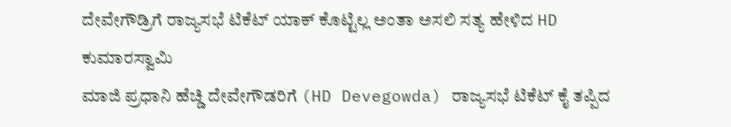ದೇವೇಗೌಡ್ರಿಗೆ ರಾಜ್ಯಸಭೆ ಟಿಕೆಟ್ ಯಾಕ್ ಕೊಟ್ಟಿಲ್ಲ ಅಂತಾ ಅಸಲಿ ಸತ್ಯ ಹೇಳಿದ HD ಕುಮಾರಸ್ವಾಮಿ
ಮಾಜಿ ಪ್ರಧಾನಿ ಹೆಚ್ಡಿ ದೇವೇಗೌಡರಿಗೆ (HD Devegowda) ರಾಜ್ಯಸಭೆ ಟಿಕೆಟ್ ಕೈ ತಪ್ಪಿದ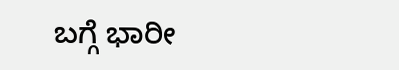ಬಗ್ಗೆ ಭಾರೀ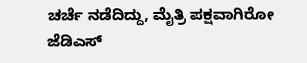ಚರ್ಚೆ ನಡೆದಿದ್ದು, ಮೈತ್ರಿ ಪಕ್ಷವಾಗಿರೋ ಜೆಡಿಎಸ್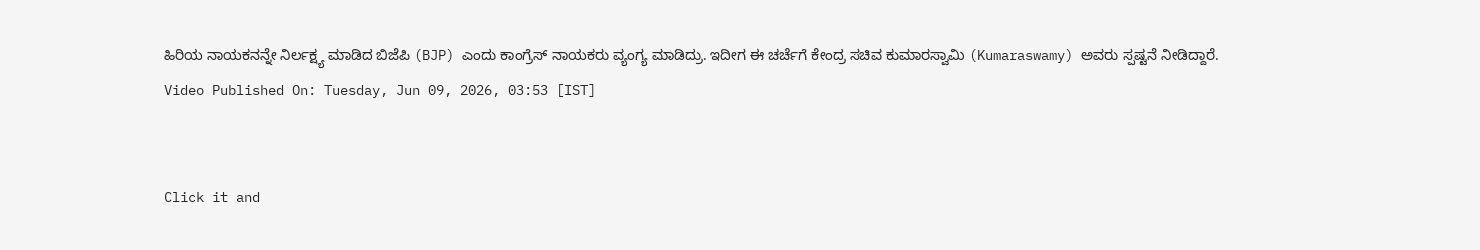ಹಿರಿಯ ನಾಯಕನನ್ನೇ ನಿರ್ಲಕ್ಷ್ಯ ಮಾಡಿದ ಬಿಜೆಪಿ (BJP) ಎಂದು ಕಾಂಗ್ರೆಸ್ ನಾಯಕರು ವ್ಯಂಗ್ಯ ಮಾಡಿದ್ರು. ಇದೀಗ ಈ ಚರ್ಚೆಗೆ ಕೇಂದ್ರ ಸಚಿವ ಕುಮಾರಸ್ವಾಮಿ (Kumaraswamy) ಅವರು ಸ್ಪಷ್ಟನೆ ನೀಡಿದ್ದಾರೆ.
Video Published On: Tuesday, Jun 09, 2026, 03:53 [IST]


Click it and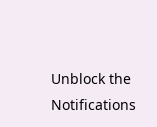Unblock the Notifications